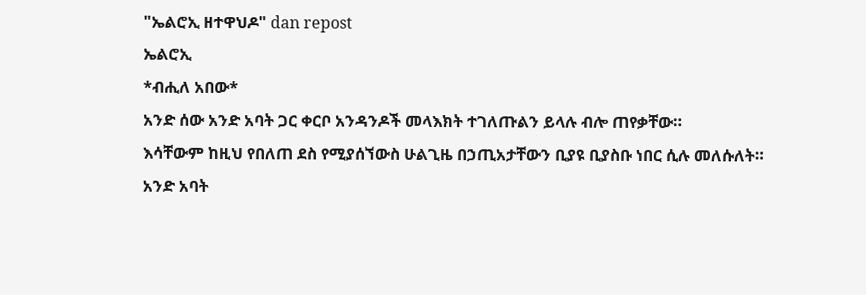"ኤልሮኢ ዘተዋህዶ" dan repost
ኤልሮኢ
*ብሒለ አበው*
አንድ ሰው አንድ አባት ጋር ቀርቦ አንዳንዶች መላእክት ተገለጡልን ይላሉ ብሎ ጠየቃቸው።
እሳቸውም ከዚህ የበለጠ ደስ የሚያሰኘውስ ሁልጊዜ በኃጢአታቸውን ቢያዩ ቢያስቡ ነበር ሲሉ መለሱለት።
አንድ አባት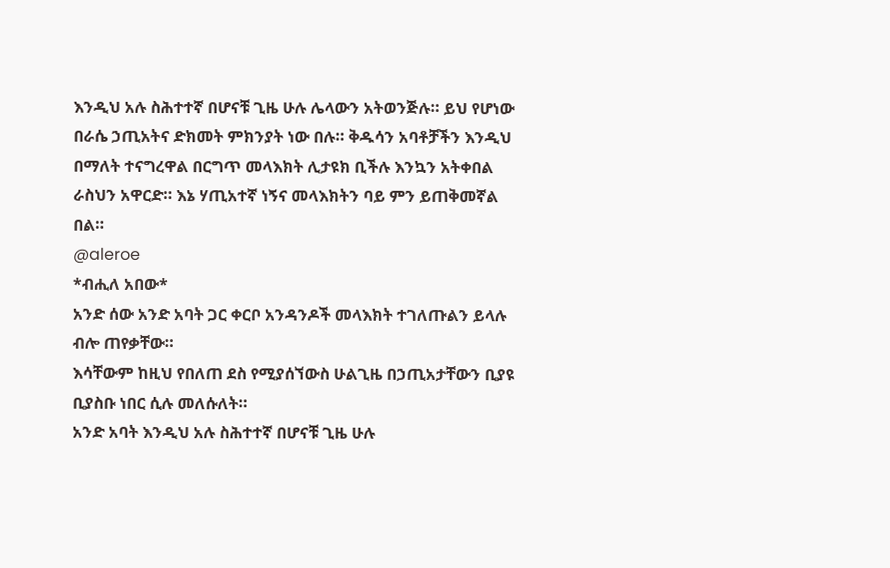እንዲህ አሉ ስሕተተኛ በሆናቹ ጊዜ ሁሉ ሌላውን አትወንጅሉ። ይህ የሆነው በራሴ ኃጢአትና ድክመት ምክንያት ነው በሉ። ቅዱሳን አባቶቻችን እንዲህ በማለት ተናግረዋል በርግጥ መላእክት ሊታዩክ ቢችሉ እንኳን አትቀበል ራስህን አዋርድ። እኔ ሃጢአተኛ ነኝና መላእክትን ባይ ምን ይጠቅመኛል በል።
@aleroe
*ብሒለ አበው*
አንድ ሰው አንድ አባት ጋር ቀርቦ አንዳንዶች መላእክት ተገለጡልን ይላሉ ብሎ ጠየቃቸው።
እሳቸውም ከዚህ የበለጠ ደስ የሚያሰኘውስ ሁልጊዜ በኃጢአታቸውን ቢያዩ ቢያስቡ ነበር ሲሉ መለሱለት።
አንድ አባት እንዲህ አሉ ስሕተተኛ በሆናቹ ጊዜ ሁሉ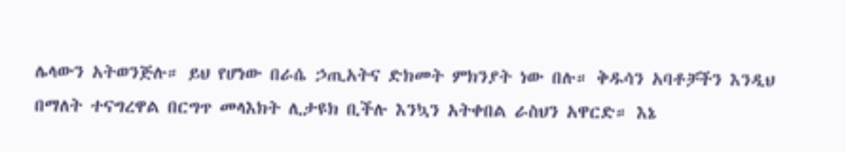ሌላውን አትወንጅሉ። ይህ የሆነው በራሴ ኃጢአትና ድክመት ምክንያት ነው በሉ። ቅዱሳን አባቶቻችን እንዲህ በማለት ተናግረዋል በርግጥ መላእክት ሊታዩክ ቢችሉ እንኳን አትቀበል ራስህን አዋርድ። እኔ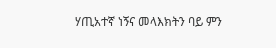ሃጢአተኛ ነኝና መላእክትን ባይ ምን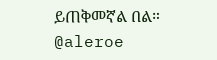ይጠቅመኛል በል።
@aleroe